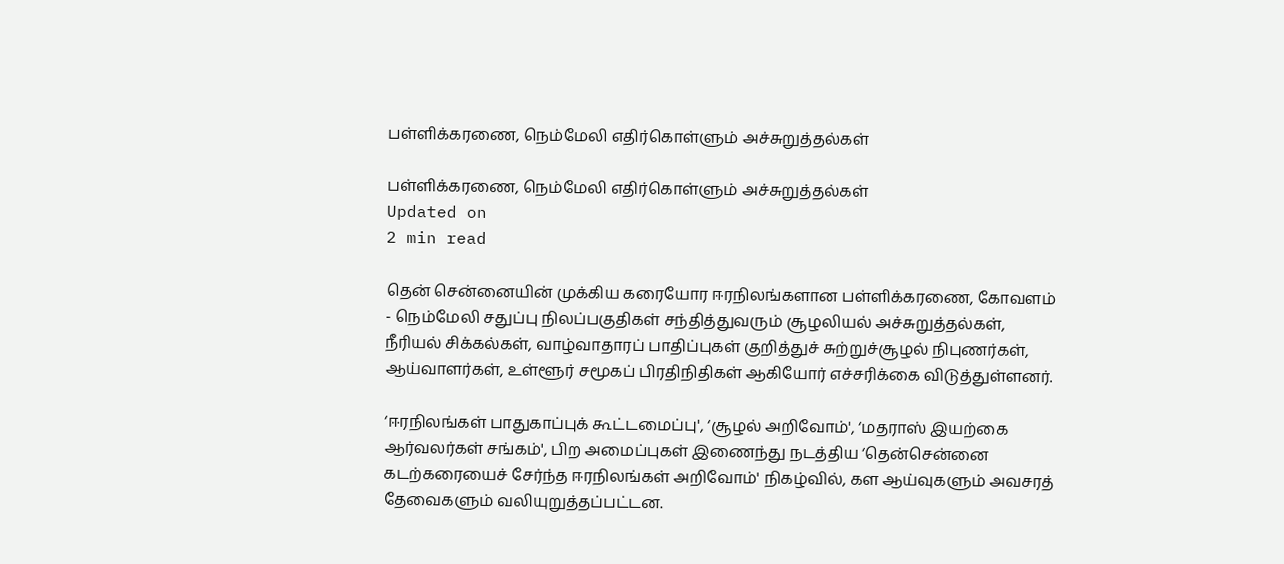பள்ளிக்கரணை, நெம்மேலி எதிர்கொள்ளும் அச்சுறுத்தல்கள்

பள்ளிக்கரணை, நெம்மேலி எதிர்கொள்ளும் அச்சுறுத்தல்கள்
Updated on
2 min read

தென் சென்னையின் முக்கிய கரையோர ஈரநிலங்களான பள்ளிக்கரணை, கோவளம் - நெம்மேலி சதுப்பு நிலப்பகுதிகள் சந்தித்துவரும் சூழலியல் அச்சுறுத்தல்கள், நீரியல் சிக்கல்கள், வாழ்வாதாரப் பாதிப்புகள் குறித்துச் சுற்றுச்சூழல் நிபுணர்கள், ஆய்வாளர்கள், உள்ளூர் சமூகப் பிரதிநிதிகள் ஆகியோர் எச்சரிக்கை விடுத்துள்ளனர்.

‘ஈரநிலங்கள் பாதுகாப்புக் கூட்டமைப்பு', ‘சூழல் அறிவோம்', ‘மதராஸ் இயற்கை ஆர்வலர்கள் சங்கம்', பிற அமைப்புகள் இணைந்து நடத்திய ‘தென்சென்னை கடற்கரையைச் சேர்ந்த ஈரநிலங்கள் அறிவோம்' நிகழ்வில், கள ஆய்வுகளும் அவசரத் தேவைகளும் வலியுறுத்தப்பட்டன.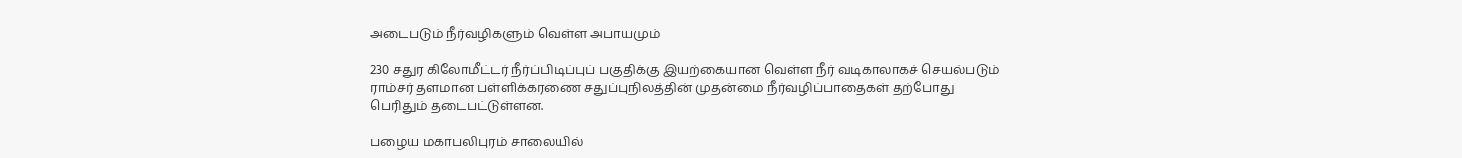அடைபடும் நீர்வழிகளும் வெள்ள அபாயமும்

230 சதுர கிலோமீட்டர் நீர்ப்பிடிப்புப் பகுதிக்கு இயற்கையான வெள்ள நீர் வடிகாலாகச் செயல்படும் ராம்சர் தளமான பள்ளிக்கரணை சதுப்புநிலத்தின் முதன்மை நீர்வழிப்பாதைகள் தற்போது பெரிதும் தடைபட்டுள்ளன.

பழைய மகாபலிபுரம் சாலையில்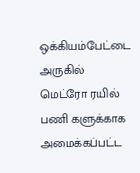ஒக்கியம்பேட்டை அருகில் மெட்ரோ ரயில் பணி களுக்காக அமைக்கப்பட்ட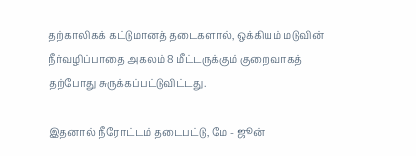தற்காலிகக் கட்டுமானத் தடைகளால், ஒக்கியம் மடுவின் நீர்வழிப்பாதை அகலம் 8 மீட்டருக்கும் குறைவாகத் தற்போது சுருக்கப்பட்டுவிட்டது.

இதனால் நீரோட்டம் தடைபட்டு, மே - ஜூன்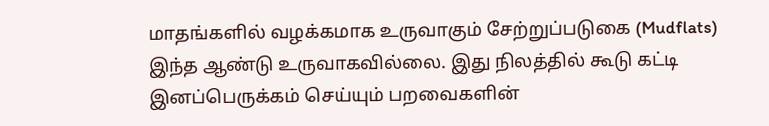மாதங்களில் வழக்கமாக உருவாகும் சேற்றுப்படுகை (Mudflats) இந்த ஆண்டு உருவாகவில்லை. இது நிலத்தில் கூடு கட்டி இனப்பெருக்கம் செய்யும் பறவைகளின்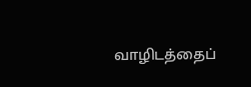வாழிடத்தைப்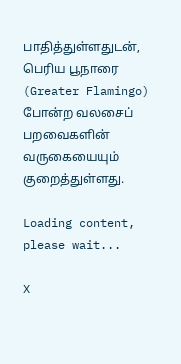பாதித்துள்ளதுடன், பெரிய பூநாரை (Greater Flamingo) போன்ற வலசைப் பறவைகளின் வருகையையும் குறைத்துள்ளது.

Loading content, please wait...

X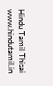Hindu Tamil Thisai
www.hindutamil.in